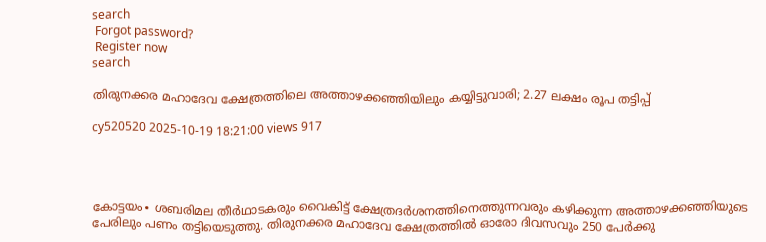search
 Forgot password?
 Register now
search

തിരുനക്കര മഹാദേവ ക്ഷേത്രത്തിലെ അത്താഴക്കഞ്ഞിയിലും കയ്യിട്ടുവാരി; 2.27 ലക്ഷം രൂപ തട്ടിപ്പ്

cy520520 2025-10-19 18:21:00 views 917




കോട്ടയം∙ ശബരിമല തീർഥാടകരും വൈകിട്ട് ക്ഷേത്രദർ‌ശനത്തിനെത്തുന്നവരും കഴിക്കുന്ന അത്താഴക്കഞ്ഞിയുടെ പേരിലും പണം തട്ടിയെടുത്തു. തിരുനക്കര മഹാദേവ ക്ഷേത്രത്തിൽ ഓരോ ദിവസവും 250 പേർക്കു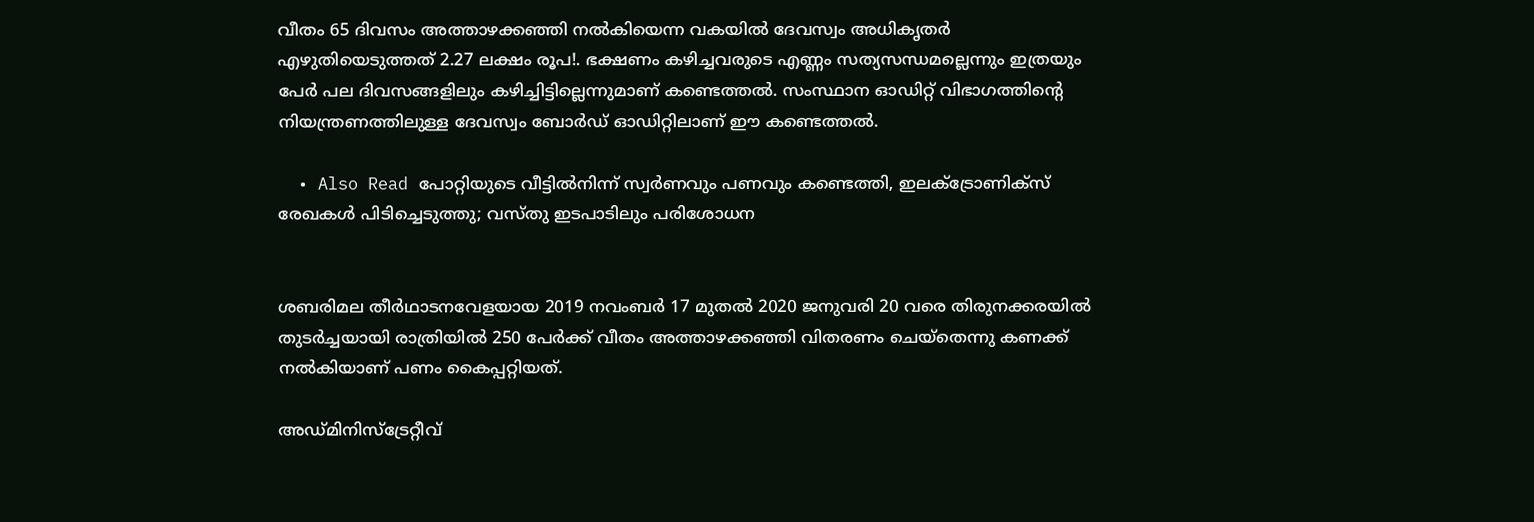വീതം 65 ദിവസം അത്താഴക്കഞ്ഞി നൽകിയെന്ന വകയിൽ ദേവസ്വം അധികൃതർ എഴുതിയെടുത്തത് 2.27 ലക്ഷം രൂപ!. ഭക്ഷണം കഴിച്ചവരുടെ എണ്ണം സത്യസന്ധമല്ലെന്നും ഇത്രയും പേർ പല ദിവസങ്ങളിലും കഴിച്ചിട്ടില്ലെന്നുമാണ് കണ്ടെത്തൽ. സംസ്ഥാന ഓഡിറ്റ് വിഭാഗത്തിന്റെ നിയന്ത്രണത്തിലുള്ള ദേവസ്വം ബോർഡ് ഓഡിറ്റിലാണ് ഈ കണ്ടെത്തൽ.

  • Also Read പോറ്റിയുടെ വീട്ടിൽനിന്ന് സ്വർണവും പണവും കണ്ടെത്തി, ഇലക്ട്രോണിക്സ് രേഖകള്‍ പിടിച്ചെടുത്തു; വസ്തു ഇടപാടിലും പരിശോധന


ശബരിമല തീർഥാടനവേളയായ 2019 നവംബർ 17 മുതൽ 2020 ജനുവരി 20 വരെ തിരുനക്കരയിൽ തുടർച്ചയായി രാത്രിയിൽ 250 പേർക്ക് വീതം അത്താഴക്കഞ്ഞി വിതരണം ചെയ്തെന്നു കണക്ക് നൽകിയാണ് പണം കൈപ്പറ്റിയത്.

അഡ്മിനിസ്ട്രേറ്റീവ്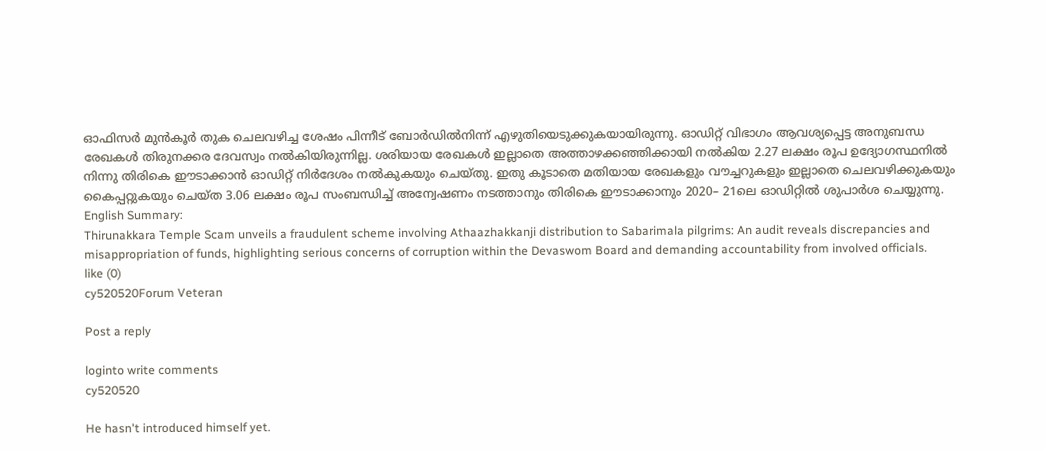ഓഫിസർ മുൻകൂർ തുക ചെലവഴിച്ച ശേഷം പിന്നീട് ബോർഡിൽനിന്ന് എഴുതിയെടുക്കുകയായിരുന്നു. ഓഡിറ്റ് വിഭാഗം ആവശ്യപ്പെട്ട അനുബന്ധ രേഖകൾ തിരുനക്കര ദേവസ്വം നൽകിയിരുന്നില്ല. ശരിയായ രേഖകൾ ഇല്ലാതെ അത്താഴക്കഞ്ഞിക്കായി നൽകിയ 2.27 ലക്ഷം രൂപ ഉദ്യോഗസ്ഥനിൽ നിന്നു തിരികെ ഈടാക്കാൻ ഓഡിറ്റ് നിർദേശം നൽകുകയും ചെയ്തു. ഇതു കൂടാതെ മതിയായ രേഖകളും വൗച്ചറുകളും ഇല്ലാതെ ചെലവഴിക്കുകയും കൈപ്പറ്റുകയും ചെയ്ത 3.06 ലക്ഷം രൂപ സംബന്ധിച്ച് അന്വേഷണം നടത്താനും തിരികെ ഈടാക്കാനും 2020– 21ലെ ഓഡിറ്റിൽ ശുപാർശ ചെയ്യുന്നു. English Summary:
Thirunakkara Temple Scam unveils a fraudulent scheme involving Athaazhakkanji distribution to Sabarimala pilgrims: An audit reveals discrepancies and misappropriation of funds, highlighting serious concerns of corruption within the Devaswom Board and demanding accountability from involved officials.
like (0)
cy520520Forum Veteran

Post a reply

loginto write comments
cy520520

He hasn't introduced himself yet.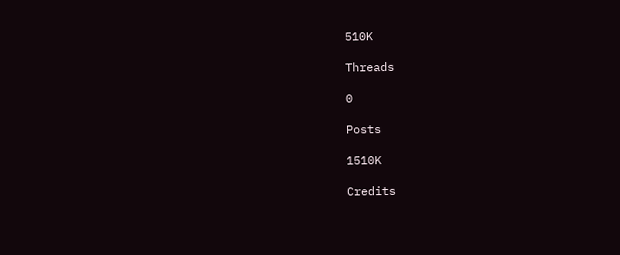510K

Threads

0

Posts

1510K

Credits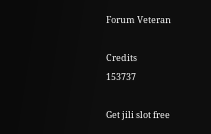Forum Veteran

Credits
153737

Get jili slot free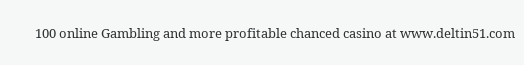100 online Gambling and more profitable chanced casino at www.deltin51.com